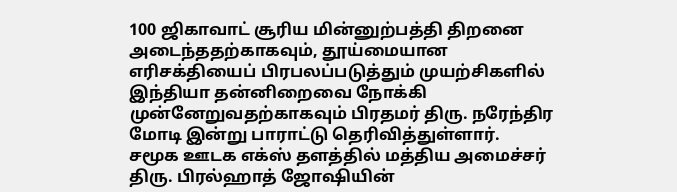100 ஜிகாவாட் சூரிய மின்னுற்பத்தி திறனை அடைந்ததற்காகவும், தூய்மையான எரிசக்தியைப் பிரபலப்படுத்தும் முயற்சிகளில் இந்தியா தன்னிறைவை நோக்கி முன்னேறுவதற்காகவும் பிரதமர் திரு. நரேந்திர மோடி இன்று பாராட்டு தெரிவித்துள்ளார்.
சமூக ஊடக எக்ஸ் தளத்தில் மத்திய அமைச்சர் திரு. பிரல்ஹாத் ஜோஷியின்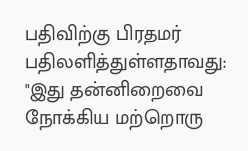பதிவிற்கு பிரதமர் பதிலளித்துள்ளதாவது:
"இது தன்னிறைவை நோக்கிய மற்றொரு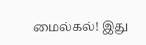மைல்கல்! இது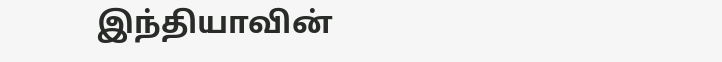இந்தியாவின்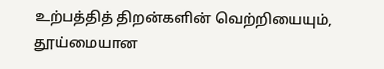உற்பத்தித் திறன்களின் வெற்றியையும், தூய்மையான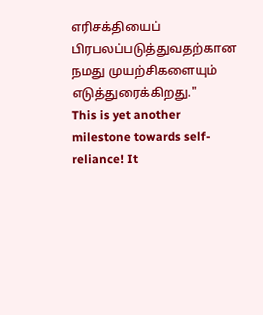எரிசக்தியைப் பிரபலப்படுத்துவதற்கான நமது முயற்சிகளையும் எடுத்துரைக்கிறது."
This is yet another milestone towards self-reliance! It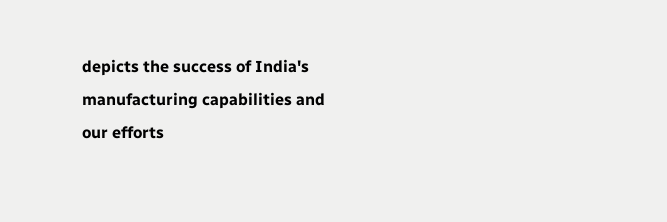depicts the success of India's manufacturing capabilities and our efforts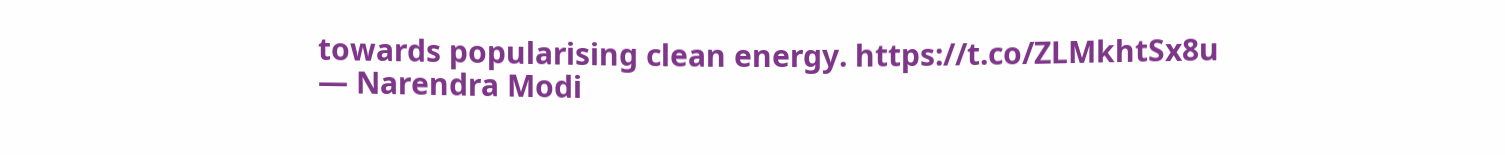towards popularising clean energy. https://t.co/ZLMkhtSx8u
— Narendra Modi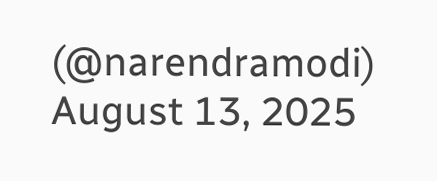(@narendramodi) August 13, 2025